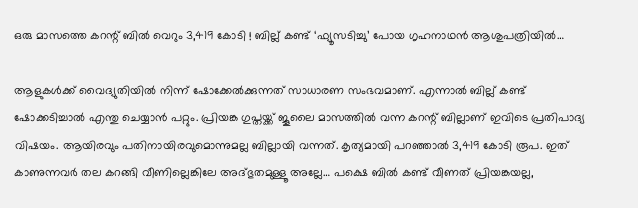ഒരു മാസത്തെ കറന്റ് ബില്‍ വെറും 3,419 കോടി ! ബില്ല് കണ്ട് ‘ഫ്യൂസടിച്ചു’ പോയ ഗൃഹനാഥന്‍ ആശുപത്രിയില്‍…

ആളുകള്‍ക്ക് വൈദ്യുതിയില്‍ നിന്ന് ഷോക്കേല്‍ക്കുന്നത് സാധാരണ സംഭവമാണ്. എന്നാല്‍ ബില്ല് കണ്ട് ഷോക്കടിച്ചാല്‍ എന്തു ചെയ്യാന്‍ പറ്റും. പ്രിയങ്ക ഗുപ്തയ്ക്ക് ജൂലൈ മാസത്തില്‍ വന്ന കറന്റ് ബില്ലാണ് ഇവിടെ പ്രതിപാദ്യ വിഷയം. ആയിരവും പതിനായിരവുമൊന്നുമല്ല ബില്ലായി വന്നത്. കൃത്യമായി പറഞ്ഞാല്‍ 3,419 കോടി രൂപ. ഇത് കാണുന്നവര്‍ തല കറങ്ങി വീണില്ലെങ്കിലേ അദ്ഭുതമുള്ളൂ അല്ലേ… പക്ഷെ ബില്‍ കണ്ട് വീണത് പ്രിയങ്കയല്ല,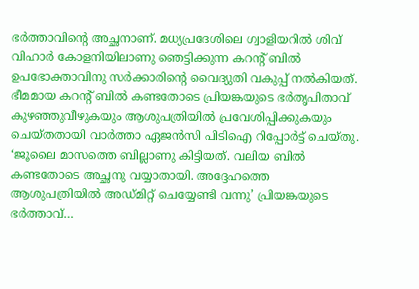ഭര്‍ത്താവിന്റെ അച്ഛനാണ്. മധ്യപ്രദേശിലെ ഗ്വാളിയറില്‍ ശിവ് വിഹാര്‍ കോളനിയിലാണു ഞെട്ടിക്കുന്ന കറന്റ് ബില്‍ ഉപഭോക്താവിനു സര്‍ക്കാരിന്റെ വൈദ്യുതി വകുപ്പ് നല്‍കിയത്. ഭീമമായ കറന്റ് ബില്‍ കണ്ടതോടെ പ്രിയങ്കയുടെ ഭര്‍തൃപിതാവ് കുഴഞ്ഞുവീഴുകയും ആശുപത്രിയില്‍ പ്രവേശിപ്പിക്കുകയും ചെയ്തതായി വാര്‍ത്താ ഏജന്‍സി പിടിഐ റിപ്പോര്‍ട്ട് ചെയ്തു. ‘ജൂലൈ മാസത്തെ ബില്ലാണു കിട്ടിയത്. വലിയ ബില്‍ കണ്ടതോടെ അച്ഛനു വയ്യാതായി. അദ്ദേഹത്തെ ആശുപത്രിയില്‍ അഡ്മിറ്റ് ചെയ്യേണ്ടി വന്നു’ പ്രിയങ്കയുടെ ഭര്‍ത്താവ്…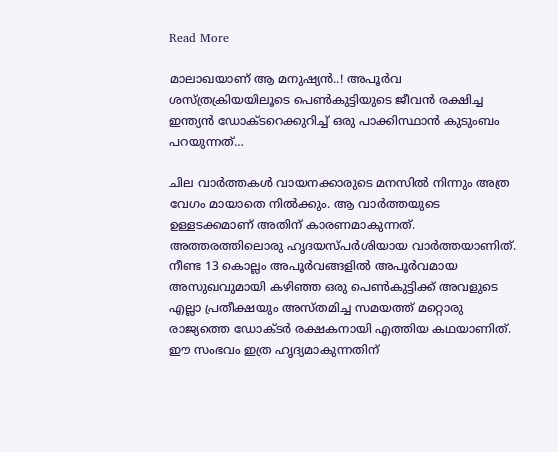Read More

മാലാഖയാണ് ആ മനുഷ്യന്‍..! അപൂര്‍വ ശസ്ത്രക്രിയയിലൂടെ പെണ്‍കുട്ടിയുടെ ജീവന്‍ രക്ഷിച്ച ഇന്ത്യന്‍ ഡോക്ടറെക്കുറിച്ച് ഒരു പാക്കിസ്ഥാന്‍ കുടുംബം പറയുന്നത്…

ചില വാര്‍ത്തകള്‍ വായനക്കാരുടെ മനസില്‍ നിന്നും അത്ര വേഗം മായാതെ നില്‍ക്കും. ആ വാര്‍ത്തയുടെ ഉള്ളടക്കമാണ് അതിന് കാരണമാകുന്നത്. അത്തരത്തിലൊരു ഹൃദയസ്പര്‍ശിയായ വാര്‍ത്തയാണിത്. നീണ്ട 13 കൊല്ലം അപൂര്‍വങ്ങളില്‍ അപൂര്‍വമായ അസുഖവുമായി കഴിഞ്ഞ ഒരു പെണ്‍കുട്ടിക്ക് അവളുടെ എല്ലാ പ്രതീക്ഷയും അസ്തമിച്ച സമയത്ത് മറ്റൊരു രാജ്യത്തെ ഡോക്ടര്‍ രക്ഷകനായി എത്തിയ കഥയാണിത്. ഈ സംഭവം ഇത്ര ഹൃദ്യമാകുന്നതിന്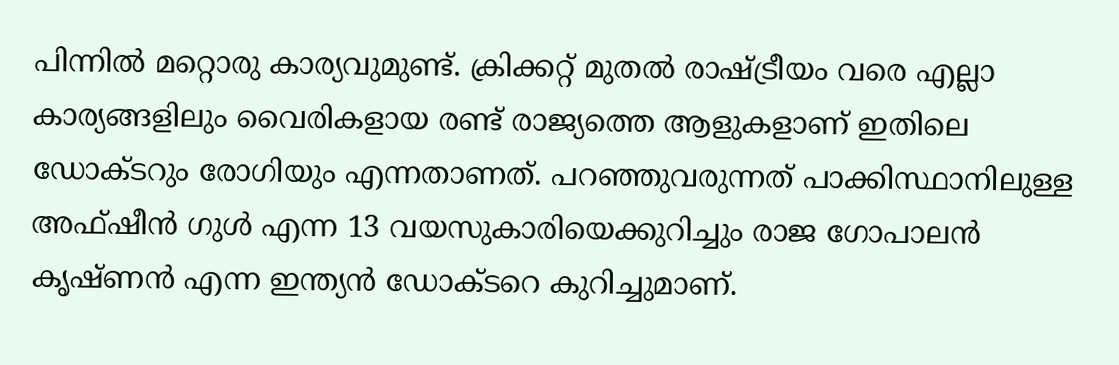പിന്നില്‍ മറ്റൊരു കാര്യവുമുണ്ട്. ക്രിക്കറ്റ് മുതല്‍ രാഷ്ട്രീയം വരെ എല്ലാ കാര്യങ്ങളിലും വൈരികളായ രണ്ട് രാജ്യത്തെ ആളുകളാണ് ഇതിലെ ഡോക്ടറും രോഗിയും എന്നതാണത്. പറഞ്ഞുവരുന്നത് പാക്കിസ്ഥാനിലുള്ള അഫ്ഷീന്‍ ഗുള്‍ എന്ന 13 വയസുകാരിയെക്കുറിച്ചും രാജ ഗോപാലന്‍ കൃഷ്ണന്‍ എന്ന ഇന്ത്യന്‍ ഡോക്ടറെ കുറിച്ചുമാണ്.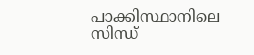പാക്കിസ്ഥാനിലെ സിന്ധ്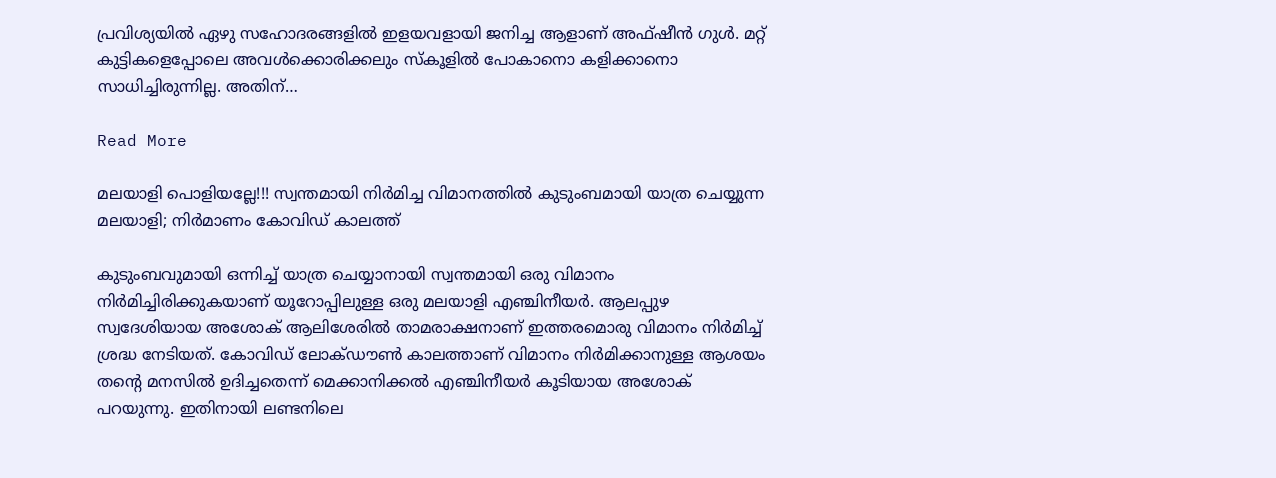പ്രവിശ്യയില്‍ ഏഴു സഹോദരങ്ങളില്‍ ഇളയവളായി ജനിച്ച ആളാണ് അഫ്ഷീന്‍ ഗുള്‍. മറ്റ് കുട്ടികളെപ്പോലെ അവള്‍ക്കൊരിക്കലും സ്കൂളില്‍ പോകാനൊ കളിക്കാനൊ സാധിച്ചിരുന്നില്ല. അതിന്…

Read More

മലയാളി പൊളിയല്ലേ!!! സ്വന്തമായി നിര്‍മിച്ച വിമാനത്തില്‍ കുടുംബമായി യാത്ര ചെയ്യുന്ന മലയാളി; നിര്‍മാണം കോവിഡ് കാലത്ത്

കുടുംബവുമായി ഒന്നിച്ച് യാത്ര ചെയ്യാനായി സ്വന്തമായി ഒരു വിമാനം നിര്‍മിച്ചിരിക്കുകയാണ് യൂറോപ്പിലുള്ള ഒരു മലയാളി എഞ്ചിനീയര്‍. ആലപ്പുഴ സ്വദേശിയായ അശോക് ആലിശേരില്‍ താമരാക്ഷനാണ് ഇത്തരമൊരു വിമാനം നിര്‍മിച്ച് ശ്രദ്ധ നേടിയത്. കോവിഡ് ലോക്ഡൗണ്‍ കാലത്താണ് വിമാനം നിര്‍മിക്കാനുള്ള ആശയം തന്‍റെ മനസില്‍ ഉദിച്ചതെന്ന് മെക്കാനിക്കല്‍ എഞ്ചിനീയര്‍ കൂടിയായ അശോക് പറയുന്നു. ഇതിനായി ലണ്ടനിലെ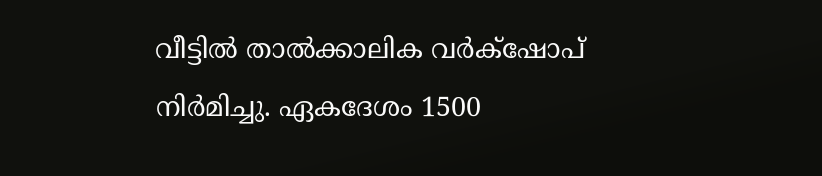വീട്ടില്‍ താല്‍ക്കാലിക വര്‍ക്‌ഷോപ് നിര്‍മിച്ചു. ഏകദേശം 1500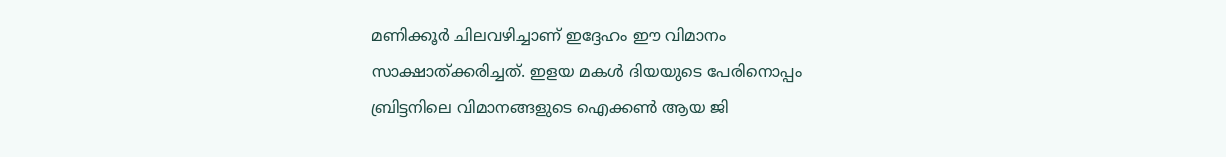മണിക്കൂര്‍ ചിലവഴിച്ചാണ് ഇദ്ദേഹം ഈ വിമാനം സാക്ഷാത്ക്കരിച്ചത്. ഇളയ മകള്‍ ദിയയുടെ പേരിനൊപ്പം ബ്രിട്ടനിലെ വിമാനങ്ങളുടെ ഐക്കണ്‍ ആയ ജി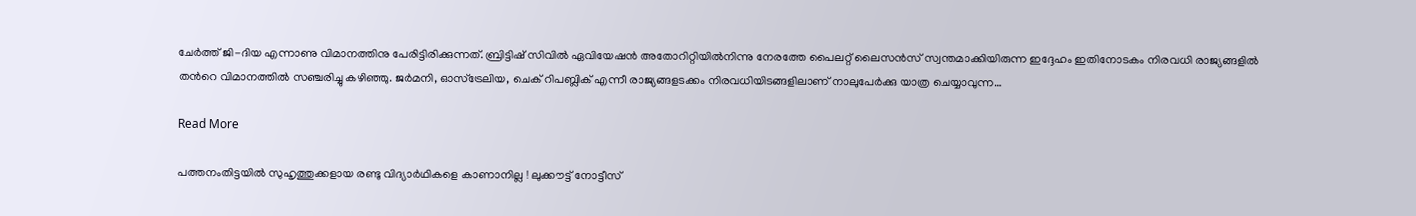ചേര്‍ത്ത് ജി-ദിയ എന്നാണു വിമാനത്തിനു പേരിട്ടിരിക്കുന്നത്. ബ്രിട്ടിഷ് സിവില്‍ ഏവിയേഷന്‍ അതോറിറ്റിയില്‍നിന്നു നേരത്തേ പൈലറ്റ് ലൈസന്‍സ് സ്വന്തമാക്കിയിരുന്ന ഇദ്ദേഹം ഇതിനോടകം നിരവധി രാജ്യങ്ങളില്‍ തന്‍റെ വിമാനത്തില്‍ സഞ്ചരിച്ചു കഴിഞ്ഞു. ജര്‍മനി, ഓസ്ട്രേലിയ, ചെക് റിപബ്ലിക് എന്നീ രാജ്യങ്ങളടക്കം നിരവധിയിടങ്ങളിലാണ് നാലുപേര്‍ക്കു യാത്ര ചെയ്യാവുന്ന…

Read More

പത്തനംതിട്ടയില്‍ സുഹൃത്തുക്കളായ രണ്ടു വിദ്യാര്‍ഥികളെ കാണാനില്ല ! ലുക്കൗട്ട് നോട്ടീസ്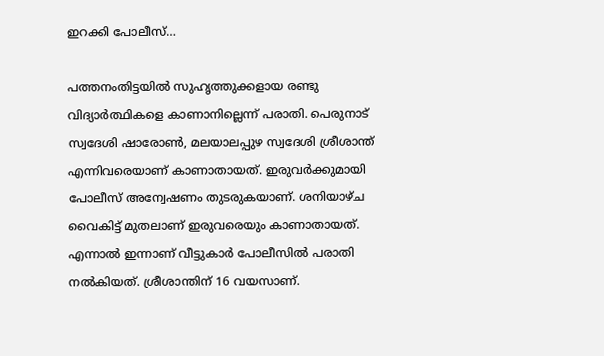ഇറക്കി പോലീസ്…

പത്തനംതിട്ടയില്‍ സുഹൃത്തുക്കളായ രണ്ടു വിദ്യാര്‍ത്ഥികളെ കാണാനില്ലെന്ന് പരാതി. പെരുനാട് സ്വദേശി ഷാരോണ്‍, മലയാലപ്പുഴ സ്വദേശി ശ്രീശാന്ത് എന്നിവരെയാണ് കാണാതായത്. ഇരുവര്‍ക്കുമായി പോലീസ് അന്വേഷണം തുടരുകയാണ്. ശനിയാഴ്ച വൈകിട്ട് മുതലാണ് ഇരുവരെയും കാണാതായത്. എന്നാല്‍ ഇന്നാണ് വീട്ടുകാര്‍ പോലീസില്‍ പരാതി നല്‍കിയത്. ശ്രീശാന്തിന് 16 വയസാണ്.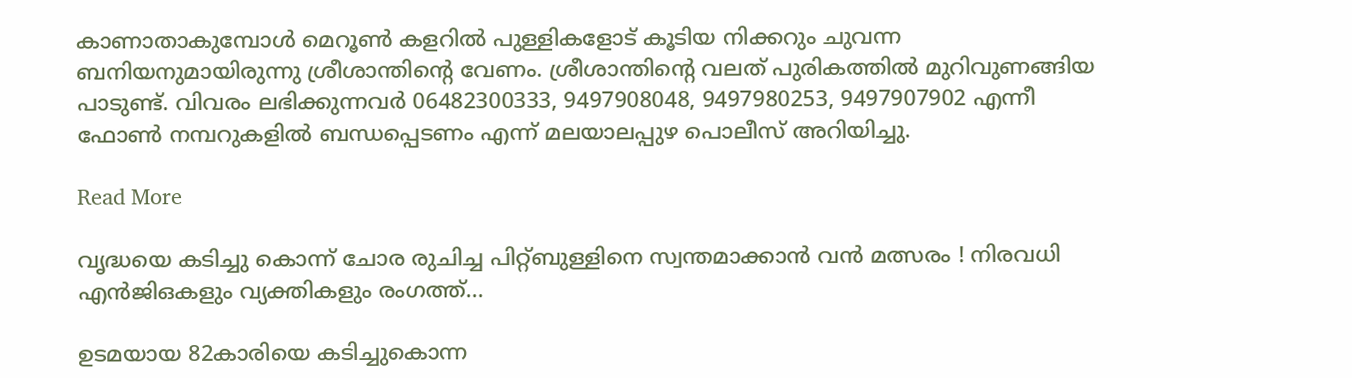കാണാതാകുമ്പോള്‍ മെറൂണ്‍ കളറില്‍ പുള്ളികളോട് കൂടിയ നിക്കറും ചുവന്ന ബനിയനുമായിരുന്നു ശ്രീശാന്തിന്റെ വേണം. ശ്രീശാന്തിന്റെ വലത് പുരികത്തില്‍ മുറിവുണങ്ങിയ പാടുണ്ട്. വിവരം ലഭിക്കുന്നവര്‍ 06482300333, 9497908048, 9497980253, 9497907902 എന്നീ ഫോണ്‍ നമ്പറുകളില്‍ ബന്ധപ്പെടണം എന്ന് മലയാലപ്പുഴ പൊലീസ് അറിയിച്ചു.

Read More

വൃദ്ധയെ കടിച്ചു കൊന്ന് ചോര രുചിച്ച പിറ്റ്ബുള്ളിനെ സ്വന്തമാക്കാന്‍ വന്‍ മത്സരം ! നിരവധി എന്‍ജിഒകളും വ്യക്തികളും രംഗത്ത്…

ഉടമയായ 82കാരിയെ കടിച്ചുകൊന്ന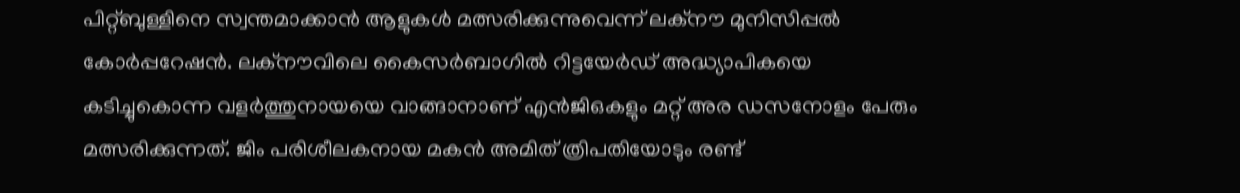പിറ്റ്ബുള്ളിനെ സ്വന്തമാക്കാന്‍ ആളുകള്‍ മത്സരിക്കുന്നുവെന്ന് ലക്നൗ മുനിസിപ്പല്‍ കോര്‍പ്പറേഷന്‍. ലക്‌നൗവിലെ കൈസര്‍ബാഗില്‍ റിട്ടയേര്‍ഡ് അദ്ധ്യാപികയെ കടിച്ചുകൊന്ന വളര്‍ത്തുനായയെ വാങ്ങാനാണ് എന്‍ജിഒകളും മറ്റ് അര ഡസനോളം പേരും മത്സരിക്കുന്നത്. ജിം പരിശീലകനായ മകന്‍ അമിത് ത്രിപതിയോടും രണ്ട്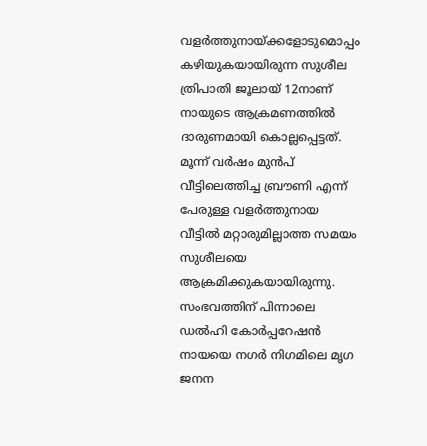വളര്‍ത്തുനായ്ക്കളോടുമൊപ്പം കഴിയുകയായിരുന്ന സുശീല ത്രിപാതി ജൂലായ് 12നാണ് നായുടെ ആക്രമണത്തില്‍ ദാരുണമായി കൊല്ലപ്പെട്ടത്. മൂന്ന് വര്‍ഷം മുന്‍പ് വീട്ടിലെത്തിച്ച ബ്രൗണി എന്ന് പേരുള്ള വളര്‍ത്തുനായ വീട്ടില്‍ മറ്റാരുമില്ലാത്ത സമയം സുശീലയെ ആക്രമിക്കുകയായിരുന്നു. സംഭവത്തിന് പിന്നാലെ ഡല്‍ഹി കോര്‍പ്പറേഷന്‍ നായയെ നഗര്‍ നിഗമിലെ മൃഗ ജനന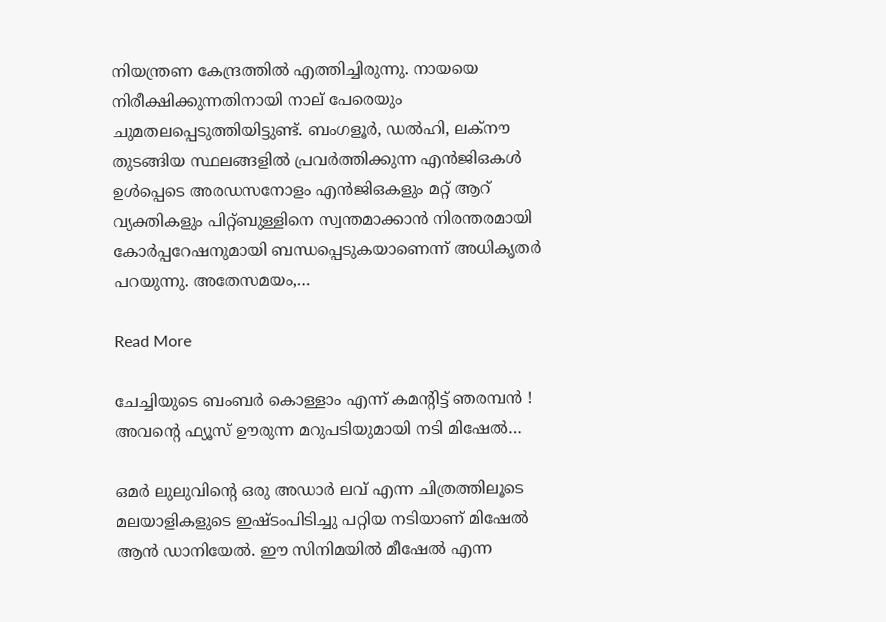നിയന്ത്രണ കേന്ദ്രത്തില്‍ എത്തിച്ചിരുന്നു. നായയെ നിരീക്ഷിക്കുന്നതിനായി നാല് പേരെയും ചുമതലപ്പെടുത്തിയിട്ടുണ്ട്. ബംഗളൂര്‍, ഡല്‍ഹി, ലക്നൗ തുടങ്ങിയ സ്ഥലങ്ങളില്‍ പ്രവര്‍ത്തിക്കുന്ന എന്‍ജിഒകള്‍ ഉള്‍പ്പെടെ അരഡസനോളം എന്‍ജിഒകളും മറ്റ് ആറ് വ്യക്തികളും പിറ്റ്ബുള്ളിനെ സ്വന്തമാക്കാന്‍ നിരന്തരമായി കോര്‍പ്പറേഷനുമായി ബന്ധപ്പെടുകയാണെന്ന് അധികൃതര്‍ പറയുന്നു. അതേസമയം,…

Read More

ചേച്ചിയുടെ ബംബര്‍ കൊള്ളാം എന്ന് കമന്റിട്ട് ഞരമ്പന്‍ ! അവന്റെ ഫ്യൂസ് ഊരുന്ന മറുപടിയുമായി നടി മിഷേല്‍…

ഒമര്‍ ലുലുവിന്റെ ഒരു അഡാര്‍ ലവ് എന്ന ചിത്രത്തിലൂടെ മലയാളികളുടെ ഇഷ്ടംപിടിച്ചു പറ്റിയ നടിയാണ് മിഷേല്‍ ആന്‍ ഡാനിയേല്‍. ഈ സിനിമയില്‍ മീഷേല്‍ എന്ന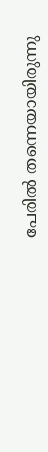പേരില്‍ തന്നെയായിരുന്നു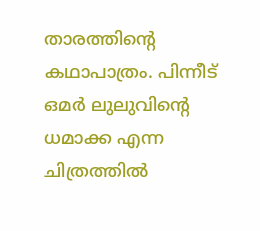താരത്തിന്റെ കഥാപാത്രം. പിന്നീട് ഒമര്‍ ലുലുവിന്റെ ധമാക്ക എന്ന ചിത്രത്തില്‍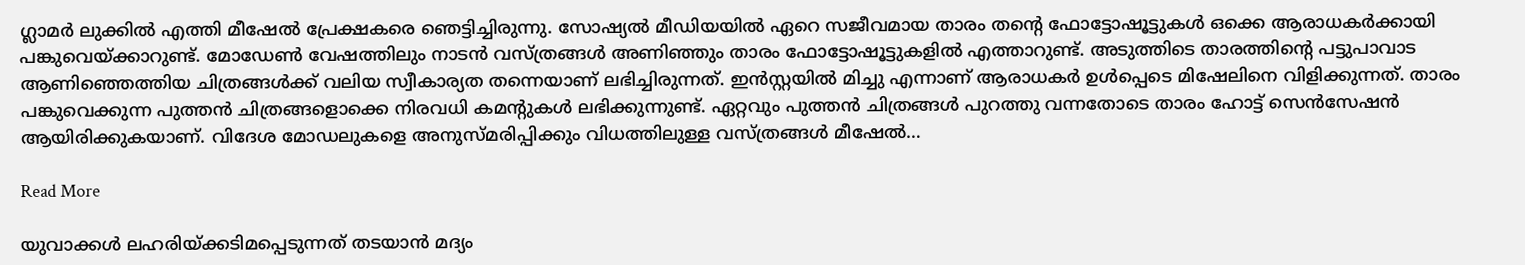ഗ്ലാമര്‍ ലുക്കില്‍ എത്തി മീഷേല്‍ പ്രേക്ഷകരെ ഞെട്ടിച്ചിരുന്നു. സോഷ്യല്‍ മീഡിയയില്‍ ഏറെ സജീവമായ താരം തന്റെ ഫോട്ടോഷൂട്ടുകള്‍ ഒക്കെ ആരാധകര്‍ക്കായി പങ്കുവെയ്ക്കാറുണ്ട്. മോഡേണ്‍ വേഷത്തിലും നാടന്‍ വസ്ത്രങ്ങള്‍ അണിഞ്ഞും താരം ഫോട്ടോഷൂട്ടുകളില്‍ എത്താറുണ്ട്. അടുത്തിടെ താരത്തിന്റെ പട്ടുപാവാട ആണിഞ്ഞെത്തിയ ചിത്രങ്ങള്‍ക്ക് വലിയ സ്വീകാര്യത തന്നെയാണ് ലഭിച്ചിരുന്നത്. ഇന്‍സ്റ്റയില്‍ മിച്ചു എന്നാണ് ആരാധകര്‍ ഉള്‍പ്പെടെ മിഷേലിനെ വിളിക്കുന്നത്. താരം പങ്കുവെക്കുന്ന പുത്തന്‍ ചിത്രങ്ങളൊക്കെ നിരവധി കമന്റുകള്‍ ലഭിക്കുന്നുണ്ട്. ഏറ്റവും പുത്തന്‍ ചിത്രങ്ങള്‍ പുറത്തു വന്നതോടെ താരം ഹോട്ട് സെന്‍സേഷന്‍ ആയിരിക്കുകയാണ്. വിദേശ മോഡലുകളെ അനുസ്മരിപ്പിക്കും വിധത്തിലുള്ള വസ്ത്രങ്ങള്‍ മീഷേല്‍…

Read More

യുവാക്കള്‍ ലഹരിയ്ക്കടിമപ്പെടുന്നത് തടയാന്‍ മദ്യം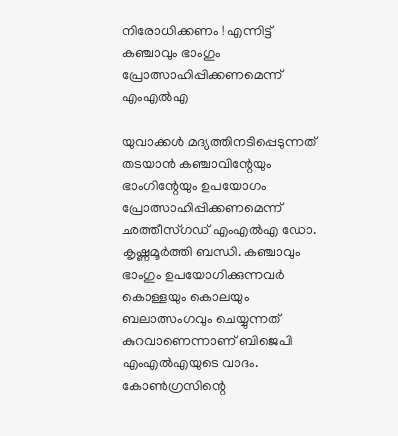നിരോധിക്കണം ! എന്നിട്ട് കഞ്ചാവും ഭാംഗും പ്രോത്സാഹിപ്പിക്കണമെന്ന് എംഎല്‍എ

യുവാക്കള്‍ മദ്യത്തിനടിപ്പെടുന്നത് തടയാന്‍ കഞ്ചാവിന്റേയും ഭാംഗിന്റേയും ഉപയോഗം പ്രോത്സാഹിപ്പിക്കണമെന്ന് ഛത്തീസ്ഗഡ് എംഎല്‍എ ഡോ. കൃഷ്ണമൂര്‍ത്തി ബന്ധി. കഞ്ചാവും ഭാംഗും ഉപയോഗിക്കുന്നവര്‍ കൊള്ളയും കൊലയും ബലാത്സംഗവും ചെയ്യുന്നത് കുറവാണെന്നാണ് ബിജെപി എംഎല്‍എയുടെ വാദം. കോണ്‍ഗ്രസിന്റെ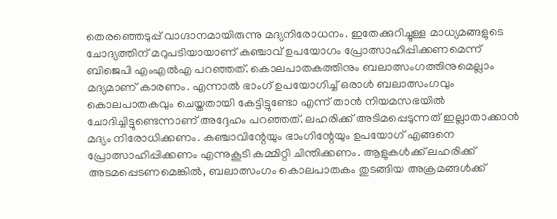തെരഞ്ഞെടുപ്പ് വാഗ്ദാനമായിരുന്നു മദ്യനിരോധനം. ഇതേക്കുറിച്ചുള്ള മാധ്യമങ്ങളുടെ ചോദ്യത്തിന് മറുപടിയായാണ് കഞ്ചാവ് ഉപയോഗം പ്രോത്സാഹിപ്പിക്കണമെന്ന് ബിജെപി എംഎല്‍എ പറഞ്ഞത്. കൊലപാതകത്തിനും ബലാത്സംഗത്തിനുമെല്ലാം മദ്യമാണ് കാരണം. എന്നാല്‍ ഭാംഗ് ഉപയോഗിച്ച് ഒരാള്‍ ബലാത്സംഗവും കൊലപാതകവും ചെയ്തതായി കേട്ടിട്ടുണ്ടോ എന്ന് താന്‍ നിയമസഭയില്‍ ചോദിച്ചിട്ടുണ്ടെന്നാണ് അദ്ദേഹം പറഞ്ഞത്. ലഹരിക്ക് അടിമപ്പെടുന്നത് ഇല്ലാതാക്കാന്‍ മദ്യം നിരോധിക്കണം. കഞ്ചാവിന്റേയും ഭാംഗിന്റേയും ഉപയോഗ് എങ്ങനെ പ്രോത്സാഹിപ്പിക്കണം എന്നുകൂടി കമ്മിറ്റി ചിന്തിക്കണം. ആളുകള്‍ക്ക് ലഹരിക്ക് അടമപ്പെടണമെങ്കില്‍, ബലാത്സംഗം കൊലപാതകം തുടങ്ങിയ അക്രമങ്ങള്‍ക്ക്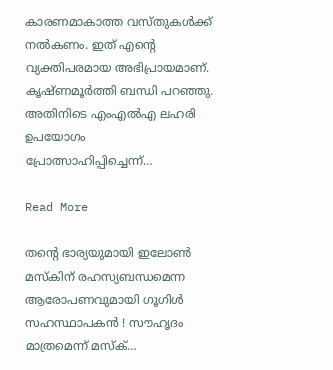കാരണമാകാത്ത വസ്തുകള്‍ക്ക് നല്‍കണം. ഇത് എന്റെ വ്യക്തിപരമായ അഭിപ്രായമാണ്. കൃഷ്ണമൂര്‍ത്തി ബന്ധി പറഞ്ഞു. അതിനിടെ എംഎല്‍എ ലഹരി ഉപയോഗം പ്രോത്സാഹിപ്പിച്ചെന്ന്…

Read More

തന്റെ ഭാര്യയുമായി ഇലോണ്‍ മസ്‌കിന് രഹസ്യബന്ധമെന്ന ആരോപണവുമായി ഗൂഗിള്‍ സഹസ്ഥാപകന്‍ ! സൗഹൃദം മാത്രമെന്ന് മസ്‌ക്…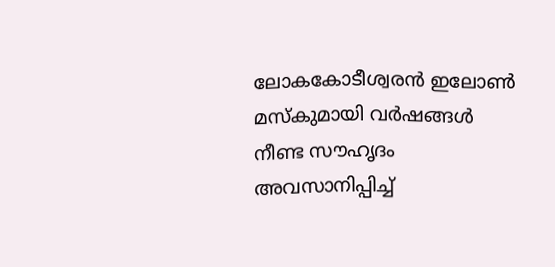ലോകകോടീശ്വരന്‍ ഇലോണ്‍ മസ്‌കുമായി വര്‍ഷങ്ങള്‍ നീണ്ട സൗഹൃദം അവസാനിപ്പിച്ച്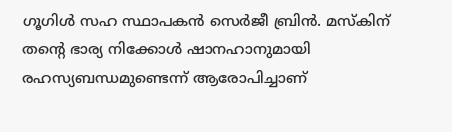ഗൂഗിള്‍ സഹ സ്ഥാപകന്‍ സെര്‍ജീ ബ്രിന്‍. മസ്‌കിന് തന്റെ ഭാര്യ നിക്കോള്‍ ഷാനഹാനുമായി രഹസ്യബന്ധമുണ്ടെന്ന് ആരോപിച്ചാണ്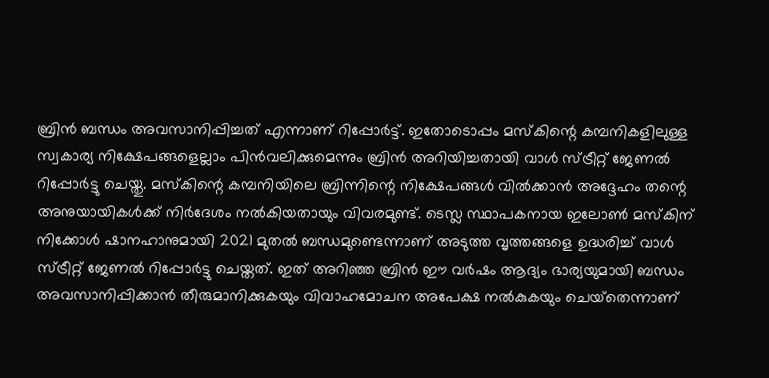ബ്രിന്‍ ബന്ധം അവസാനിപ്പിച്ചത് എന്നാണ് റിപ്പോര്‍ട്ട്. ഇതോടൊപ്പം മസ്‌കിന്റെ കമ്പനികളിലുള്ള സ്വകാര്യ നിക്ഷേപങ്ങളെല്ലാം പിന്‍വലിക്കുമെന്നും ബ്രിന്‍ അറിയിച്ചതായി വാള്‍ സ്ട്രീറ്റ് ജേണല്‍ റിപ്പോര്‍ട്ടു ചെയ്തു. മസ്‌കിന്റെ കമ്പനിയിലെ ബ്രിന്നിന്റെ നിക്ഷേപങ്ങള്‍ വില്‍ക്കാന്‍ അദ്ദേഹം തന്റെ അനുയായികള്‍ക്ക് നിര്‍ദേശം നല്‍കിയതായും വിവരമുണ്ട്. ടെസ്ല സ്ഥാപകനായ ഇലോണ്‍ മസ്‌കിന് നിക്കോള്‍ ഷാനഹാനുമായി 2021 മുതല്‍ ബന്ധമുണ്ടെന്നാണ് അടുത്ത വൃത്തങ്ങളെ ഉദ്ധരിച്ച് വാള്‍ സ്ട്രീറ്റ് ജേണല്‍ റിപ്പോര്‍ട്ടു ചെയ്തത്. ഇത് അറിഞ്ഞ ബ്രിന്‍ ഈ വര്‍ഷം ആദ്യം ഭാര്യയുമായി ബന്ധം അവസാനിപ്പിക്കാന്‍ തീരുമാനിക്കുകയും വിവാഹമോചന അപേക്ഷ നല്‍കുകയും ചെയ്‌തെന്നാണ്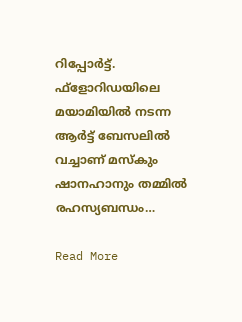റിപ്പോര്‍ട്ട്. ഫ്‌ളോറിഡയിലെ മയാമിയില്‍ നടന്ന ആര്‍ട്ട് ബേസലില്‍ വച്ചാണ് മസ്‌കും ഷാനഹാനും തമ്മില്‍ രഹസ്യബന്ധം…

Read More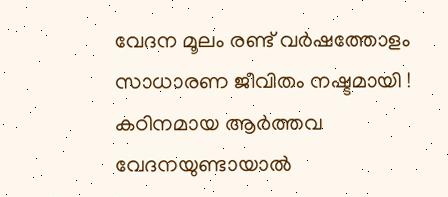വേദന മൂലം രണ്ട് വര്‍ഷത്തോളം സാധാരണ ജീവിതം നഷ്ടമായി ! കഠിനമായ ആര്‍ത്തവ വേദനയുണ്ടായാല്‍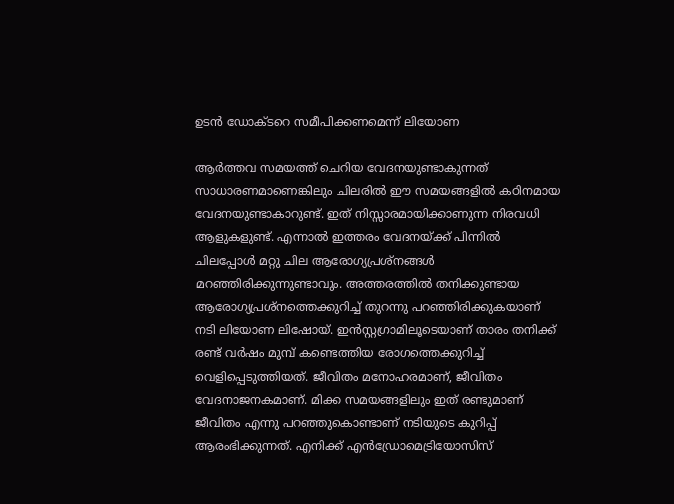ഉടന്‍ ഡോക്ടറെ സമീപിക്കണമെന്ന് ലിയോണ

ആര്‍ത്തവ സമയത്ത് ചെറിയ വേദനയുണ്ടാകുന്നത് സാധാരണമാണെങ്കിലും ചിലരില്‍ ഈ സമയങ്ങളില്‍ കഠിനമായ വേദനയുണ്ടാകാറുണ്ട്. ഇത് നിസ്സാരമായിക്കാണുന്ന നിരവധി ആളുകളുണ്ട്. എന്നാല്‍ ഇത്തരം വേദനയ്ക്ക് പിന്നില്‍ ചിലപ്പോള്‍ മറ്റു ചില ആരോഗ്യപ്രശ്‌നങ്ങള്‍ മറഞ്ഞിരിക്കുന്നുണ്ടാവും. അത്തരത്തില്‍ തനിക്കുണ്ടായ ആരോഗ്യപ്രശ്നത്തെക്കുറിച്ച് തുറന്നു പറഞ്ഞിരിക്കുകയാണ് നടി ലിയോണ ലിഷോയ്. ഇന്‍സ്റ്റഗ്രാമിലൂടെയാണ് താരം തനിക്ക് രണ്ട് വര്‍ഷം മുമ്പ് കണ്ടെത്തിയ രോഗത്തെക്കുറിച്ച് വെളിപ്പെടുത്തിയത്. ജീവിതം മനോഹരമാണ്, ജീവിതം വേദനാജനകമാണ്. മിക്ക സമയങ്ങളിലും ഇത് രണ്ടുമാണ് ജീവിതം എന്നു പറഞ്ഞുകൊണ്ടാണ് നടിയുടെ കുറിപ്പ് ആരംഭിക്കുന്നത്. എനിക്ക് എന്‍ഡ്രോമെട്രിയോസിസ്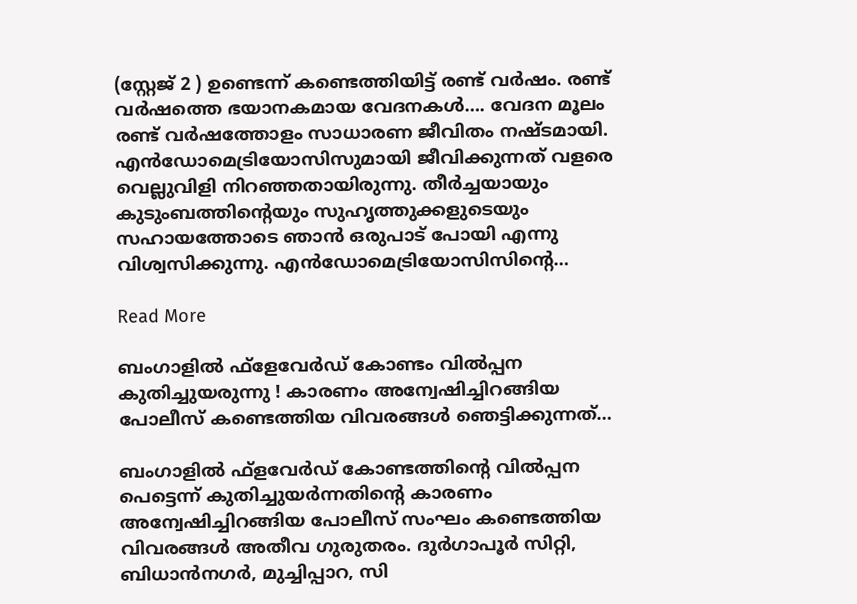(സ്റ്റേജ് 2 ) ഉണ്ടെന്ന് കണ്ടെത്തിയിട്ട് രണ്ട് വര്‍ഷം. രണ്ട് വര്‍ഷത്തെ ഭയാനകമായ വേദനകള്‍…. വേദന മൂലം രണ്ട് വര്‍ഷത്തോളം സാധാരണ ജീവിതം നഷ്ടമായി. എന്‍ഡോമെട്രിയോസിസുമായി ജീവിക്കുന്നത് വളരെ വെല്ലുവിളി നിറഞ്ഞതായിരുന്നു. തീര്‍ച്ചയായും കുടുംബത്തിന്റെയും സുഹൃത്തുക്കളുടെയും സഹായത്തോടെ ഞാന്‍ ഒരുപാട് പോയി എന്നു വിശ്വസിക്കുന്നു. എന്‍ഡോമെട്രിയോസിസിന്റെ…

Read More

ബംഗാളില്‍ ഫ്‌ളേവേര്‍ഡ് കോണ്ടം വില്‍പ്പന കുതിച്ചുയരുന്നു ! കാരണം അന്വേഷിച്ചിറങ്ങിയ പോലീസ് കണ്ടെത്തിയ വിവരങ്ങള്‍ ഞെട്ടിക്കുന്നത്…

ബംഗാളില്‍ ഫ്‌ളവേര്‍ഡ് കോണ്ടത്തിന്റെ വില്‍പ്പന പെട്ടെന്ന് കുതിച്ചുയര്‍ന്നതിന്റെ കാരണം അന്വേഷിച്ചിറങ്ങിയ പോലീസ് സംഘം കണ്ടെത്തിയ വിവരങ്ങള്‍ അതീവ ഗുരുതരം. ദുര്‍ഗാപൂര്‍ സിറ്റി, ബിധാന്‍നഗര്‍, മുച്ചിപ്പാറ, സി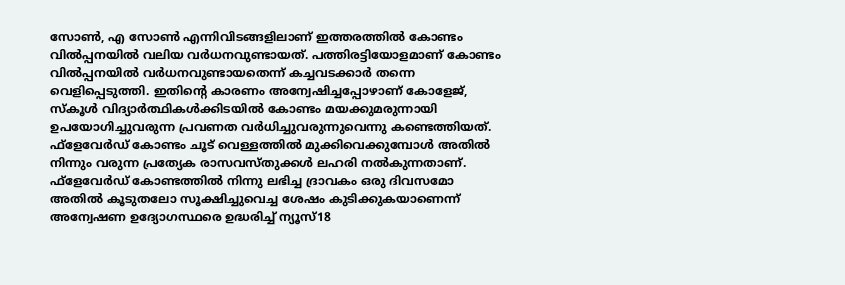സോണ്‍, എ സോണ്‍ എന്നിവിടങ്ങളിലാണ് ഇത്തരത്തില്‍ കോണ്ടം വില്‍പ്പനയില്‍ വലിയ വര്‍ധനവുണ്ടായത്. പത്തിരട്ടിയോളമാണ് കോണ്ടം വില്‍പ്പനയില്‍ വര്‍ധനവുണ്ടായതെന്ന് കച്ചവടക്കാര്‍ തന്നെ വെളിപ്പെടുത്തി. ഇതിന്റെ കാരണം അന്വേഷിച്ചപ്പോഴാണ് കോളേജ്, സ്‌കൂള്‍ വിദ്യാര്‍ത്ഥികള്‍ക്കിടയില്‍ കോണ്ടം മയക്കുമരുന്നായി ഉപയോഗിച്ചുവരുന്ന പ്രവണത വര്‍ധിച്ചുവരുന്നുവെന്നു കണ്ടെത്തിയത്. ഫ്ളേവേര്‍ഡ് കോണ്ടം ചൂട് വെള്ളത്തില്‍ മുക്കിവെക്കുമ്പോള്‍ അതില്‍ നിന്നും വരുന്ന പ്രത്യേക രാസവസ്തുക്കള്‍ ലഹരി നല്‍കുന്നതാണ്. ഫ്ളേവേര്‍ഡ് കോണ്ടത്തില്‍ നിന്നു ലഭിച്ച ദ്രാവകം ഒരു ദിവസമോ അതില്‍ കൂടുതലോ സൂക്ഷിച്ചുവെച്ച ശേഷം കുടിക്കുകയാണെന്ന് അന്വേഷണ ഉദ്യോഗസ്ഥരെ ഉദ്ധരിച്ച് ന്യൂസ്18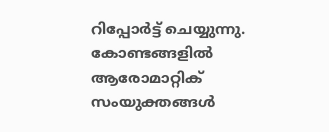റിപ്പോര്‍ട്ട് ചെയ്യുന്നു. കോണ്ടങ്ങളില്‍ ആരോമാറ്റിക് സംയുക്തങ്ങള്‍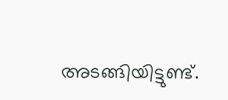അടങ്ങിയിട്ടുണ്ട്.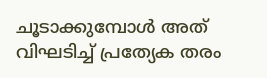ചൂടാക്കുമ്പോള്‍ അത് വിഘടിച്ച് പ്രത്യേക തരം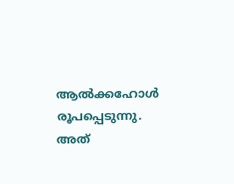ആല്‍ക്കഹോള്‍ രൂപപ്പെടുന്നു. അത്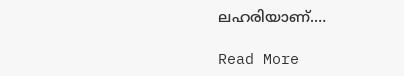ലഹരിയാണ്.…

Read More